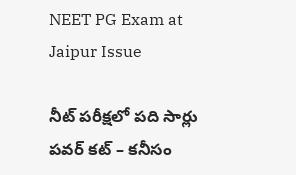NEET PG Exam at Jaipur Issue

నీట్ పరీక్షలో పది సార్లు పవర్ కట్ – కనీసం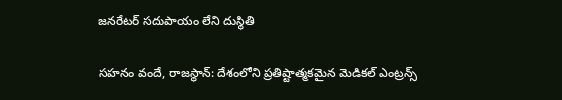జనరేటర్ సదుపాయం లేని దుస్థితి

సహనం వందే, రాజస్థాన్: దేశంలోని ప్రతిష్టాత్మకమైన మెడికల్ ఎంట్రన్స్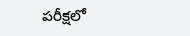పరీక్షలో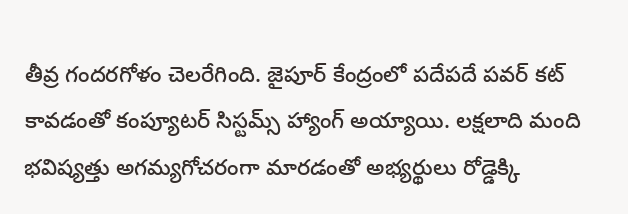తీవ్ర గందరగోళం చెలరేగింది. జైపూర్ కేంద్రంలో పదేపదే పవర్ కట్ కావడంతో కంప్యూటర్ సిస్టమ్స్ హ్యాంగ్ అయ్యాయి. లక్షలాది మంది భవిష్యత్తు అగమ్యగోచరంగా మారడంతో అభ్యర్థులు రోడ్డెక్కి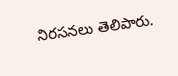నిరసనలు తెలిపారు.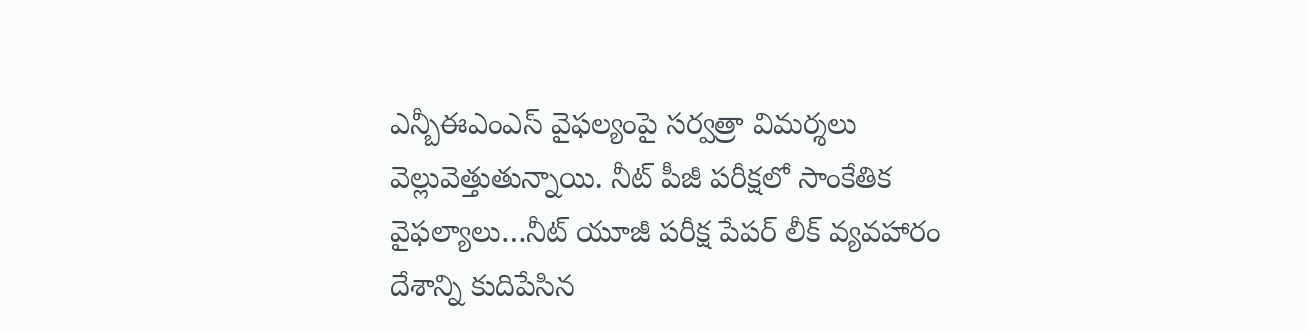ఎన్బీఈఎంఎస్ వైఫల్యంపై సర్వత్రా విమర్శలు వెల్లువెత్తుతున్నాయి. నీట్ పీజీ పరీక్షలో సాంకేతిక వైఫల్యాలు…నీట్ యూజీ పరీక్ష పేపర్ లీక్ వ్యవహారం దేశాన్ని కుదిపేసిన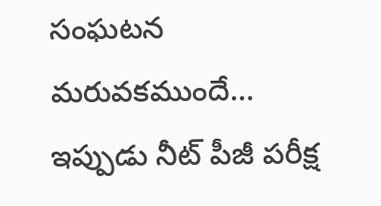సంఘటన మరువకముందే… ఇప్పుడు నీట్ పీజీ పరీక్ష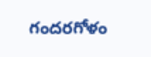గందరగోళం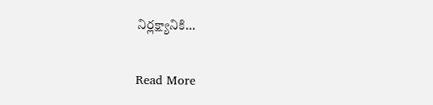నిర్లక్ష్యానికి…

Read More